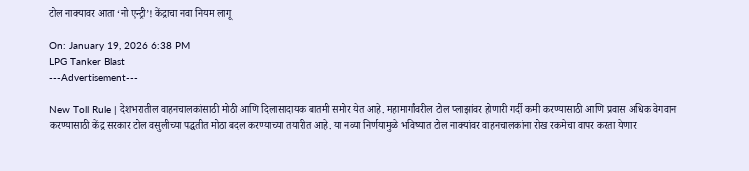टोल नाक्यावर आता ‘नो एन्ट्री’! केंद्राचा नवा नियम लागू

On: January 19, 2026 6:38 PM
LPG Tanker Blast
---Advertisement---

New Toll Rule | देशभरातील वाहनचालकांसाठी मोठी आणि दिलासादायक बातमी समोर येत आहे. महामार्गांवरील टोल प्लाझांवर होणारी गर्दी कमी करण्यासाठी आणि प्रवास अधिक वेगवान करण्यासाठी केंद्र सरकार टोल वसुलीच्या पद्धतीत मोठा बदल करण्याच्या तयारीत आहे. या नव्या निर्णयामुळे भविष्यात टोल नाक्यांवर वाहनचालकांना रोख रकमेचा वापर करता येणार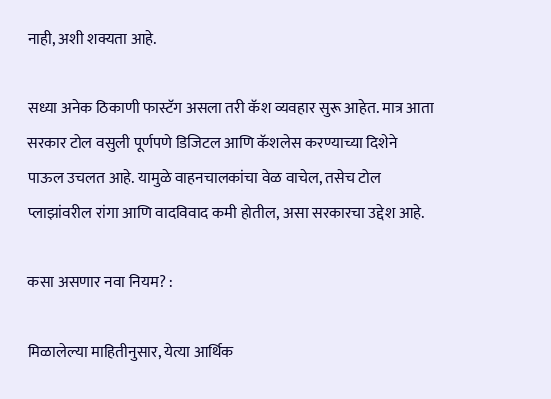नाही, अशी शक्यता आहे.

सध्या अनेक ठिकाणी फास्टॅग असला तरी कॅश व्यवहार सुरू आहेत. मात्र आता सरकार टोल वसुली पूर्णपणे डिजिटल आणि कॅशलेस करण्याच्या दिशेने पाऊल उचलत आहे. यामुळे वाहनचालकांचा वेळ वाचेल, तसेच टोल प्लाझांवरील रांगा आणि वादविवाद कमी होतील, असा सरकारचा उद्देश आहे.

कसा असणार नवा नियम? :

मिळालेल्या माहितीनुसार, येत्या आर्थिक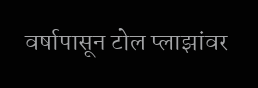वर्षापासून टोल प्लाझांवर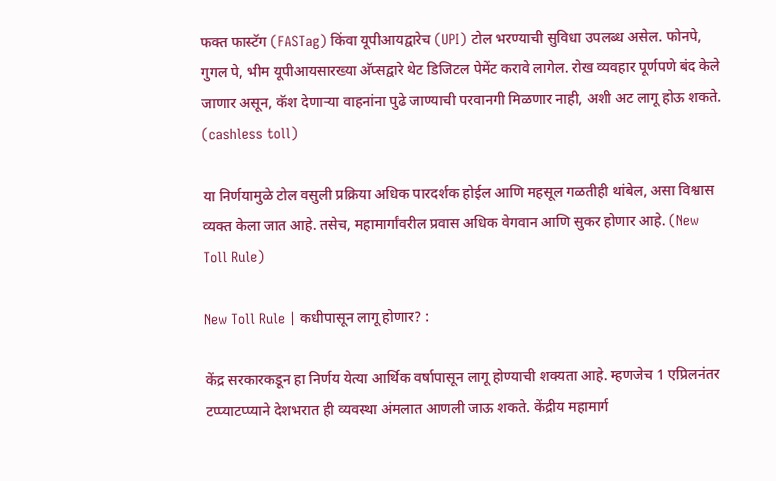फक्त फास्टॅग (FASTag) किंवा यूपीआयद्वारेच (UPI) टोल भरण्याची सुविधा उपलब्ध असेल. फोनपे, गुगल पे, भीम यूपीआयसारख्या अ‍ॅप्सद्वारे थेट डिजिटल पेमेंट करावे लागेल. रोख व्यवहार पूर्णपणे बंद केले जाणार असून, कॅश देणाऱ्या वाहनांना पुढे जाण्याची परवानगी मिळणार नाही, अशी अट लागू होऊ शकते. (cashless toll)

या निर्णयामुळे टोल वसुली प्रक्रिया अधिक पारदर्शक होईल आणि महसूल गळतीही थांबेल, असा विश्वास व्यक्त केला जात आहे. तसेच, महामार्गांवरील प्रवास अधिक वेगवान आणि सुकर होणार आहे. (New Toll Rule)

New Toll Rule | कधीपासून लागू होणार? :

केंद्र सरकारकडून हा निर्णय येत्या आर्थिक वर्षापासून लागू होण्याची शक्यता आहे. म्हणजेच 1 एप्रिलनंतर टप्प्याटप्प्याने देशभरात ही व्यवस्था अंमलात आणली जाऊ शकते. केंद्रीय महामार्ग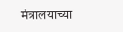मंत्रालयाच्या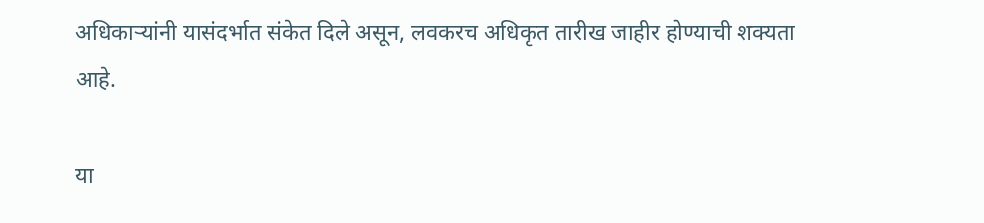अधिकाऱ्यांनी यासंदर्भात संकेत दिले असून, लवकरच अधिकृत तारीख जाहीर होण्याची शक्यता आहे.

या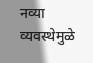नव्या व्यवस्थेमुळे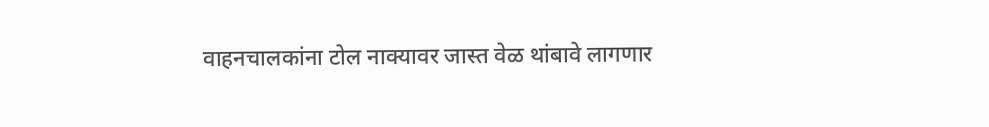वाहनचालकांना टोल नाक्यावर जास्त वेळ थांबावे लागणार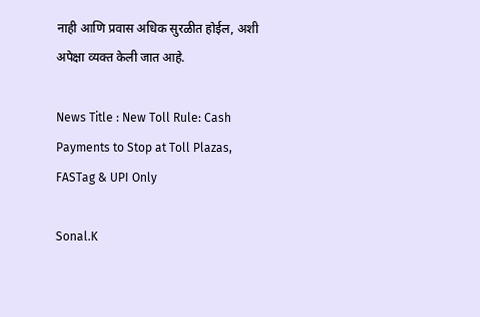नाही आणि प्रवास अधिक सुरळीत होईल, अशी अपेक्षा व्यक्त केली जात आहे.

News Title : New Toll Rule: Cash Payments to Stop at Toll Plazas, FASTag & UPI Only

Sonal.K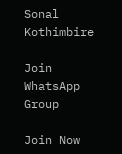Sonal Kothimbire

Join WhatsApp Group

Join Now